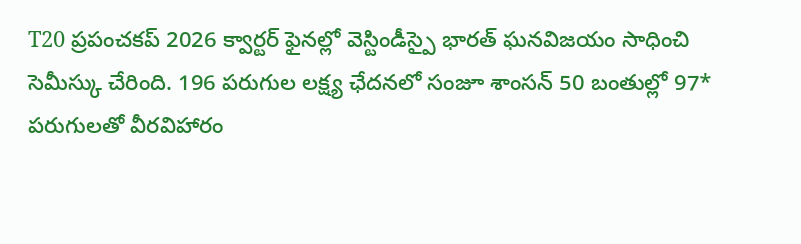T20 ప్రపంచకప్ 2026 క్వార్టర్ ఫైనల్లో వెస్టిండీస్పై భారత్ ఘనవిజయం సాధించి సెమీస్కు చేరింది. 196 పరుగుల లక్ష్య ఛేదనలో సంజూ శాంసన్ 50 బంతుల్లో 97* పరుగులతో వీరవిహారం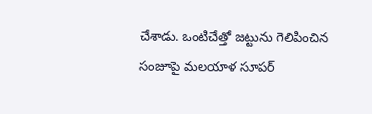చేశాడు. ఒంటిచేత్తో జట్టును గెలిపించిన సంజూపై మలయాళ సూపర్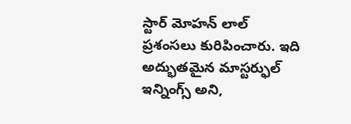స్టార్ మోహన్ లాల్ ప్రశంసలు కురిపించారు. ఇది అద్భుతమైన మాస్టర్ఫుల్ ఇన్నింగ్స్ అని,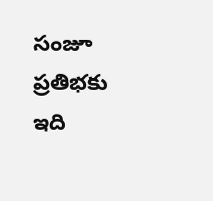సంజూ ప్రతిభకు ఇది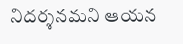నిదర్శనమని ఆయన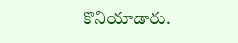కొనియాడారు.